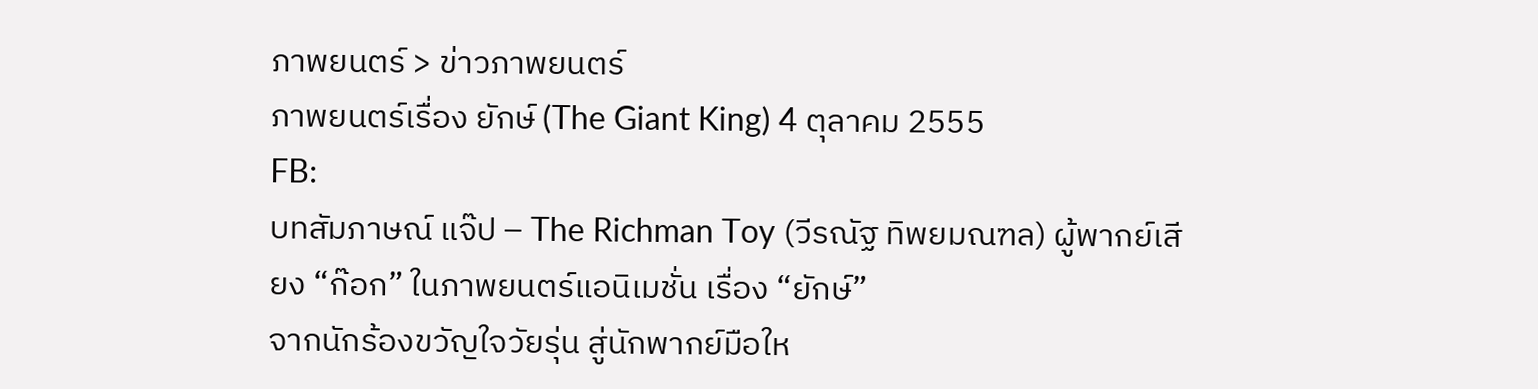ภาพยนตร์ > ข่าวภาพยนตร์
ภาพยนตร์เรื่อง ยักษ์ (The Giant King) 4 ตุลาคม 2555
FB:
บทสัมภาษณ์ แจ๊ป – The Richman Toy (วีรณัฐ ทิพยมณฑล) ผู้พากย์เสียง “ก๊อก” ในภาพยนตร์แอนิเมชั่น เรื่อง “ยักษ์”
จากนักร้องขวัญใจวัยรุ่น สู่นักพากย์มือให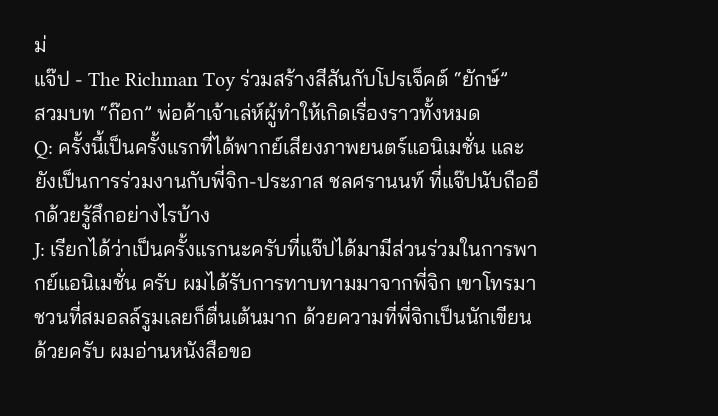ม่
แจ๊ป - The Richman Toy ร่วมสร้างสีสันกับโปรเจ็คต์ “ยักษ์”
สวมบท “ก๊อก” พ่อค้าเจ้าเล่ห์ผู้ทำให้เกิดเรื่องราวทั้งหมด
Q: ครั้งนี้เป็นครั้งแรกที่ได้พากย์เสียงภาพยนตร์แอนิเมชั่น และยังเป็นการร่วมงานกับพี่จิก-ประภาส ชลศรานนท์ ที่แจ๊ปนับถืออีกด้วยรู้สึกอย่างไรบ้าง
J: เรียกได้ว่าเป็นครั้งแรกนะครับที่แจ๊ปได้มามีส่วนร่วมในการพากย์แอนิเมชั่น ครับ ผมได้รับการทาบทามมาจากพี่จิก เขาโทรมาชวนที่สมอลล์รูมเลยก็ตื่นเต้นมาก ด้วยความที่พี่จิกเป็นนักเขียนด้วยครับ ผมอ่านหนังสือขอ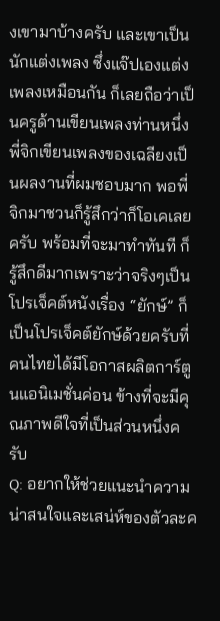งเขามาบ้างครับ และเขาเป็นนักแต่งเพลง ซึ่งแจ๊ปเองแต่งเพลงเหมือนกัน ก็เลยถือว่าเป็นครูด้านเขียนเพลงท่านหนึ่ง พี่จิกเขียนเพลงของเฉลียงเป็นผลงานที่ผมชอบมาก พอพี่จิกมาชวนก็รู้สึกว่าก็โอเคเลยครับ พร้อมที่จะมาทำทันที ก็รู้สึกดีมากเพราะว่าจริงๆเป็นโปรเจ็คต์หนังเรื่อง “ยักษ์” ก็เป็นโปรเจ็คต์ยักษ์ด้วยครับที่คนไทยได้มีโอกาสผลิตการ์ตูนแอนิเมชั่นค่อน ข้างที่จะมีคุณภาพดีใจที่เป็นส่วนหนึ่งครับ
Q: อยากให้ช่วยแนะนำความน่าสนใจและเสน่ห์ของตัวละค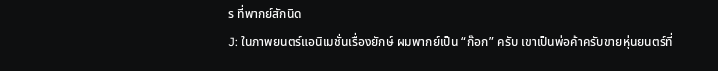ร ที่พากย์สักนิด
J: ในภาพยนตร์แอนิเมชั่นเรื่องยักษ์ ผมพากย์เป็น “ก๊อก” ครับ เขาเป็นพ่อค้าครับขายหุ่นยนตร์ที่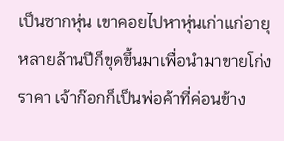เป็นซากหุ่น เขาคอยไปหาหุ่นเก่าแก่อายุหลายล้านปีก็ขุดขึ้นมาเพื่อนำมาขายโก่งราคา เจ้าก๊อกก็เป็นพ่อค้าที่ค่อนข้าง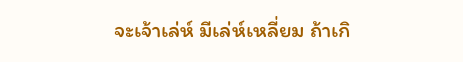จะเจ้าเล่ห์ มีเล่ห์เหลี่ยม ถ้าเกิ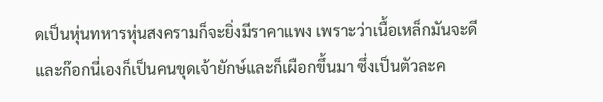ดเป็นหุ่นทหารหุ่นสงครามก็จะยิ่งมีราคาแพง เพราะว่าเนื้อเหล็กมันจะดี และก๊อกนี่เองก็เป็นคนขุดเจ้ายักษ์และก็เผือกขึ้นมา ซึ่งเป็นตัวละค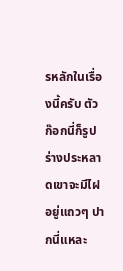รหลักในเรื่องนี้ครับ ตัวก๊อกนี่ก็รูปร่างประหลาดเขาจะมีไฝอยู่แถวๆ ปากนี่แหละ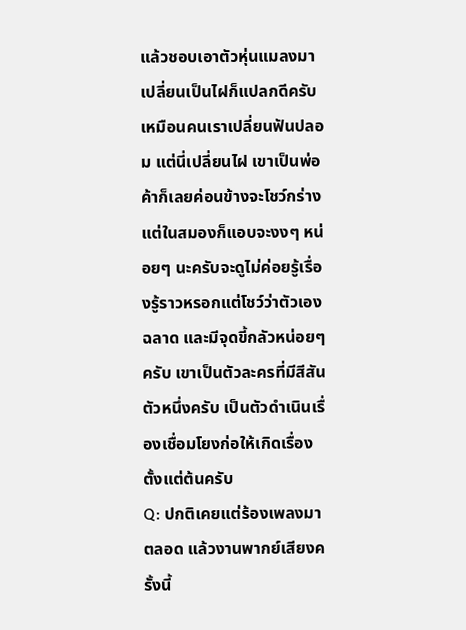แล้วชอบเอาตัวหุ่นแมลงมาเปลี่ยนเป็นไฝก็แปลกดีครับ เหมือนคนเราเปลี่ยนฟันปลอม แต่นี่เปลี่ยนไฝ เขาเป็นพ่อค้าก็เลยค่อนข้างจะโชว์กร่างแต่ในสมองก็แอบจะงงๆ หน่อยๆ นะครับจะดูไม่ค่อยรู้เรื่องรู้ราวหรอกแต่โชว์ว่าตัวเองฉลาด และมีจุดขี้กลัวหน่อยๆครับ เขาเป็นตัวละครที่มีสีสันตัวหนึ่งครับ เป็นตัวดำเนินเรื่องเชื่อมโยงก่อให้เกิดเรื่องตั้งแต่ต้นครับ
Q: ปกติเคยแต่ร้องเพลงมาตลอด แล้วงานพากย์เสียงครั้งนี้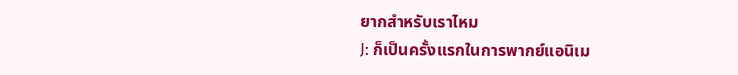ยากสำหรับเราไหม
J: ก็เป็นครั้งแรกในการพากย์แอนิเม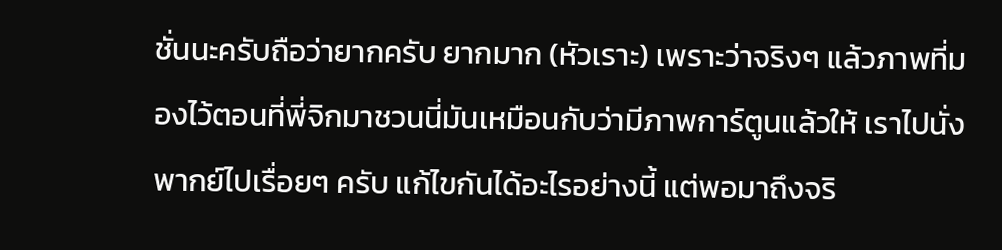ชั่นนะครับถือว่ายากครับ ยากมาก (หัวเราะ) เพราะว่าจริงๆ แล้วภาพที่มองไว้ตอนที่พี่จิกมาชวนนี่มันเหมือนกับว่ามีภาพการ์ตูนแล้วให้ เราไปนั่งพากย์ไปเรื่อยๆ ครับ แก้ไขกันได้อะไรอย่างนี้ แต่พอมาถึงจริ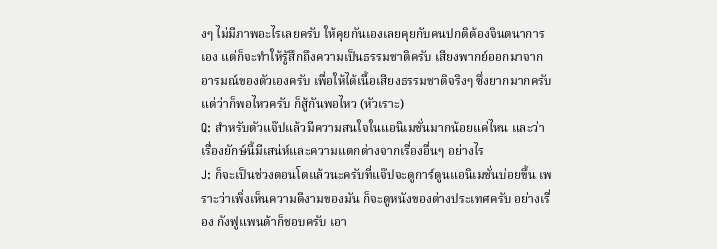งๆ ไม่มีภาพอะไรเลยครับ ให้คุยกันเองเลยคุยกับคนปกติต้องจินตนาการเอง แต่ก็จะทำให้รู้สึกถึงความเป็นธรรมชาติครับ เสียงพากย์ออกมาจากอารมณ์ของตัวเองครับ เพื่อให้ได้เนื้อเสียงธรรมชาติจริงๆ ซึ่งยากมากครับ แต่ว่าก็พอไหวครับ ก็สู้กันพอไหว (หัวเราะ)
Q: สำหรับตัวแจ๊ปแล้วมีความสนใจในแอนิเมชั่นมากน้อยแค่ไหน และว่าเรื่องยักษ์นี้มีเสน่ห์และความแตกต่างจากเรื่องอื่นๆ อย่างไร
J: ก็จะเป็นช่วงตอนโตแล้วนะครับที่แจ๊ปจะดูการ์ตูนแอนิเมชั่นบ่อยขึ้น เพราะว่าเพิ่งเห็นความดีงามของมัน ก็จะดูหนังของต่างประเทศครับ อย่างเรื่อง กังฟูแพนด้าก็ชอบครับ เอา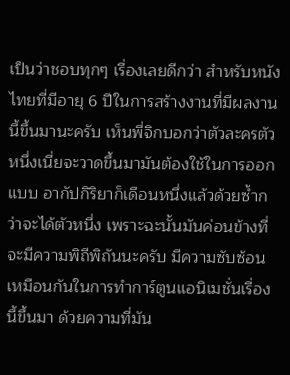เป็นว่าชอบทุกๆ เรื่องเลยดีกว่า สำหรับหนังไทยที่มีอายุ 6 ปีในการสร้างงานที่มีผลงานนี้ขึ้นมานะครับ เห็นพี่จิกบอกว่าตัวละครตัวหนึ่งเนี่ยจะวาดขึ้นมามันต้องใช้ในการออกแบบ อากัปกิริยาก็เดือนหนึ่งแล้วด้วยซ้ำกว่าจะได้ตัวหนึ่ง เพราะฉะนั้นมันค่อนข้างที่จะมีความพิถีพิถันนะครับ มีความซับซ้อนเหมือนกันในการทำการ์ตูนแอนิเมชั่นเรื่องนี้ขึ้นมา ด้วยความที่มัน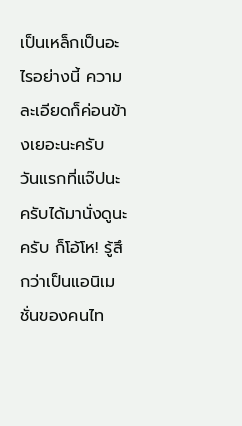เป็นเหล็กเป็นอะไรอย่างนี้ ความละเอียดก็ค่อนข้างเยอะนะครับ วันแรกที่แจ๊ปนะครับได้มานั่งดูนะครับ ก็โอ้โห! รู้สึกว่าเป็นแอนิเมชั่นของคนไท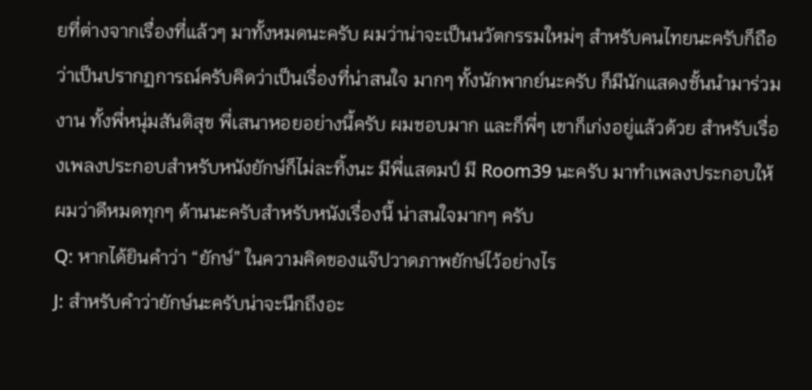ยที่ต่างจากเรื่องที่แล้วๆ มาทั้งหมดนะครับ ผมว่าน่าจะเป็นนวัตกรรมใหม่ๆ สำหรับคนไทยนะครับก็ถือว่าเป็นปรากฏการณ์ครับคิดว่าเป็นเรื่องที่น่าสนใจ มากๆ ทั้งนักพากย์นะครับ ก็มีนักแสดงชั้นนำมาร่วมงาน ทั้งพี่หนุ่มสันติสุข พี่เสนาหอยอย่างนี้ครับ ผมชอบมาก และก็พี่ๆ เขาก็เก่งอยู่แล้วด้วย สำหรับเรื่องเพลงประกอบสำหรับหนังยักษ์ก็ไม่ละทิ้งนะ มีพี่แสตมป์ มี Room39 นะครับ มาทำเพลงประกอบให้ ผมว่าดีหมดทุกๆ ด้านนะครับสำหรับหนังเรื่องนี้ น่าสนใจมากๆ ครับ
Q: หากได้ยินคำว่า “ยักษ์” ในความคิดของแจ๊ปวาดภาพยักษ์ไว้อย่างไร
J: สำหรับคำว่ายักษ์นะครับน่าจะนึกถึงอะ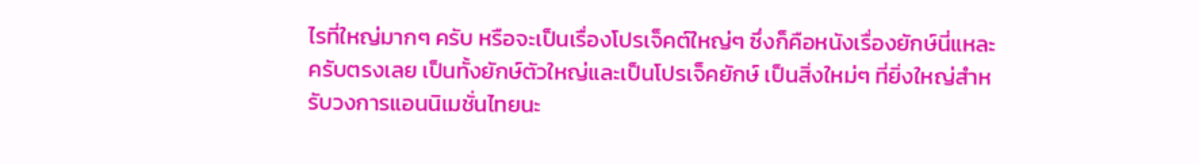ไรที่ใหญ่มากๆ ครับ หรือจะเป็นเรื่องโปรเจ็คต์ใหญ่ๆ ซึ่งก็คือหนังเรื่องยักษ์นี่แหละครับตรงเลย เป็นทั้งยักษ์ตัวใหญ่และเป็นโปรเจ็คยักษ์ เป็นสิ่งใหม่ๆ ที่ยิ่งใหญ่สำหรับวงการแอนนิเมชั่นไทยนะ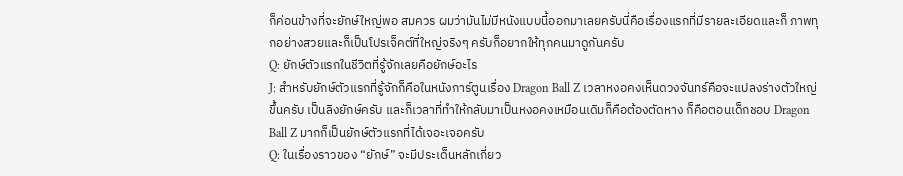ก็ค่อนข้างที่จะยักษ์ใหญ่พอ สมควร ผมว่ามันไม่มีหนังแบบนี้ออกมาเลยครับนี่คือเรื่องแรกที่มีรายละเอียดและก็ ภาพทุกอย่างสวยและก็เป็นโปรเจ็คต์ที่ใหญ่จริงๆ ครับก็อยากให้ทุกคนมาดูกันครับ
Q: ยักษ์ตัวแรกในชีวิตที่รู้จักเลยคือยักษ์อะไร
J: สำหรับยักษ์ตัวแรกที่รู้จักก็คือในหนังการ์ตูนเรื่อง Dragon Ball Z เวลาหงอคงเห็นดวงจันทร์คือจะแปลงร่างตัวใหญ่ขึ้นครับ เป็นลิงยักษ์ครับ และก็เวลาที่ทำให้กลับมาเป็นหงอคงเหมือนเดิมก็คือต้องตัดหาง ก็คือตอนเด็กชอบ Dragon Ball Z มากก็เป็นยักษ์ตัวแรกที่ได้เจอะเจอครับ
Q: ในเรื่องราวของ “ยักษ์” จะมีประเด็นหลักเกี่ยว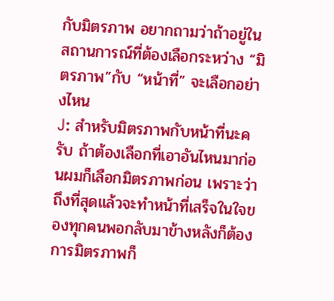กับมิตรภาพ อยากถามว่าถ้าอยู่ในสถานการณ์ที่ต้องเลือกระหว่าง “มิตรภาพ”กับ “หน้าที่” จะเลือกอย่างไหน
J: สำหรับมิตรภาพกับหน้าที่นะครับ ถ้าต้องเลือกที่เอาอันไหนมาก่อนผมก็เลือกมิตรภาพก่อน เพราะว่าถึงที่สุดแล้วจะทำหน้าที่เสร็จในใจของทุกคนพอกลับมาข้างหลังก็ต้อง การมิตรภาพก็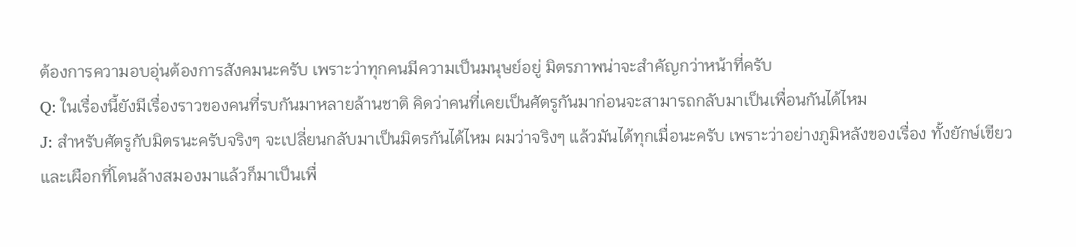ต้องการความอบอุ่นต้องการสังคมนะครับ เพราะว่าทุกคนมีความเป็นมนุษย์อยู่ มิตรภาพน่าจะสำคัญกว่าหน้าที่ครับ
Q: ในเรื่องนี้ยังมีเรื่องราวของคนที่รบกันมาหลายล้านชาติ คิดว่าคนที่เคยเป็นศัตรูกันมาก่อนจะสามารถกลับมาเป็นเพื่อนกันได้ไหม
J: สำหรับศัตรูกับมิตรนะครับจริงๆ จะเปลี่ยนกลับมาเป็นมิตรกันได้ไหม ผมว่าจริงๆ แล้วมันได้ทุกเมื่อนะครับ เพราะว่าอย่างภูมิหลังของเรื่อง ทั้งยักษ์เขียวและเผือกที่โดนล้างสมองมาแล้วก็มาเป็นเพื่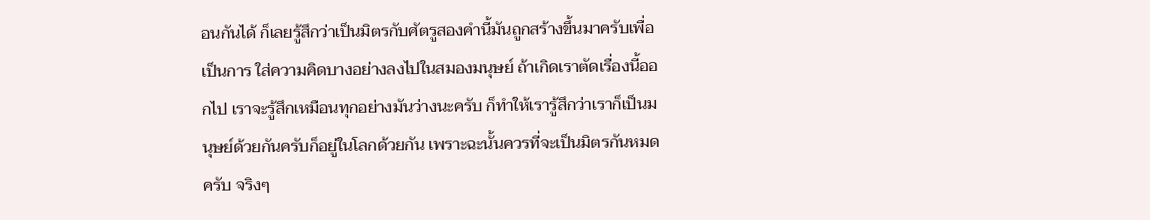อนกันได้ ก็เลยรู้สึกว่าเป็นมิตรกับศัตรูสองคำนี้มันถูกสร้างขึ้นมาครับเพื่อเป็นการ ใส่ความคิดบางอย่างลงไปในสมองมนุษย์ ถ้าเกิดเราตัดเรื่องนี้ออกไป เราจะรู้สึกเหมือนทุกอย่างมันว่างนะครับ ก็ทำให้เรารู้สึกว่าเราก็เป็นมนุษย์ด้วยกันครับก็อยู่ในโลกด้วยกัน เพราะฉะนั้นควรที่จะเป็นมิตรกันหมดครับ จริงๆ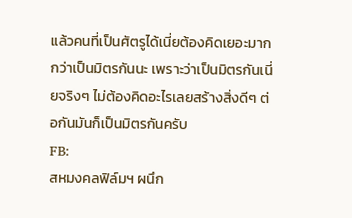แล้วคนที่เป็นศัตรูได้เนี่ยต้องคิดเยอะมากกว่าเป็นมิตรกันนะ เพราะว่าเป็นมิตรกันเนี่ยจริงๆ ไม่ต้องคิดอะไรเลยสร้างสิ่งดีๆ ต่อกันมันก็เป็นมิตรกันครับ
FB:
สหมงคลฟิล์มฯ ผนึก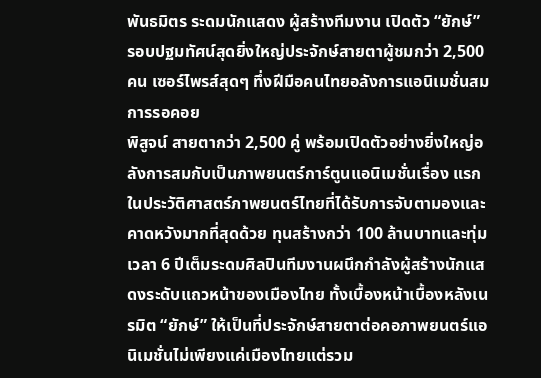พันธมิตร ระดมนักแสดง ผู้สร้างทีมงาน เปิดตัว “ยักษ์” รอบปฐมทัศน์สุดยิ่งใหญ่ประจักษ์สายตาผู้ชมกว่า 2,500 คน เซอร์ไพรส์สุดๆ ทึ่งฝีมือคนไทยอลังการแอนิเมชั่นสมการรอคอย
พิสูจน์ สายตากว่า 2,500 คู่ พร้อมเปิดตัวอย่างยิ่งใหญ่อลังการสมกับเป็นภาพยนตร์การ์ตูนแอนิเมชั่นเรื่อง แรกในประวัติศาสตร์ภาพยนตร์ไทยที่ได้รับการจับตามองและคาดหวังมากที่สุดด้วย ทุนสร้างกว่า 100 ล้านบาทและทุ่มเวลา 6 ปีเต็มระดมศิลปินทีมงานผนึกกำลังผู้สร้างนักแสดงระดับแถวหน้าของเมืองไทย ทั้งเบื้องหน้าเบื้องหลังเนรมิต “ยักษ์” ให้เป็นที่ประจักษ์สายตาต่อคอภาพยนตร์แอนิเมชั่นไม่เพียงแค่เมืองไทยแต่รวม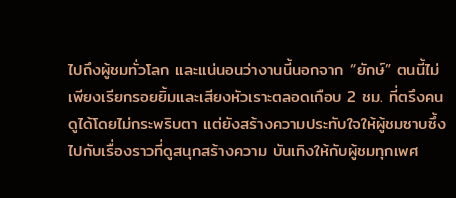ไปถึงผู้ชมทั่วโลก และแน่นอนว่างานนี้นอกจาก “ยักษ์” ตนนี้ไม่เพียงเรียกรอยยิ้มและเสียงหัวเราะตลอดเกือบ 2 ชม. ที่ตรึงคนดูได้โดยไม่กระพริบตา แต่ยังสร้างความประทับใจให้ผู้ชมซาบซึ้งไปกับเรื่องราวที่ดูสนุกสร้างความ บันเทิงให้กับผู้ชมทุกเพศ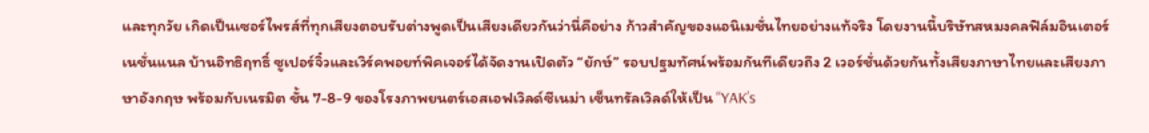และทุกวัย เกิดเป็นเซอร์ไพรส์ที่ทุกเสียงตอบรับต่างพูดเป็นเสียงเดียวกันว่านี่คือย่าง ก้าวสำคัญของแอนิเมชั่นไทยอย่างแท้จริง โดยงานนี้บริษัทสหมงคลฟิล์มอินเตอร์เนชั่นแนล บ้านอิทธิฤทธิ์ ซูเปอร์จิ๋วและเวิร์คพอยท์พิคเจอร์ได้จัดงานเปิดตัว “ยักษ์” รอบปฐมทัศน์พร้อมกันทีเดียวถึง 2 เวอร์ชั่นด้วยกันทั้งเสียงภาษาไทยและเสียงภาษาอังกฤษ พร้อมกับเนรมิต ชั้น 7-8-9 ของโรงภาพยนตร์เอสเอฟเวิลด์ซีเนม่า เซ็นทรัลเวิลด์ให้เป็น “YAK’s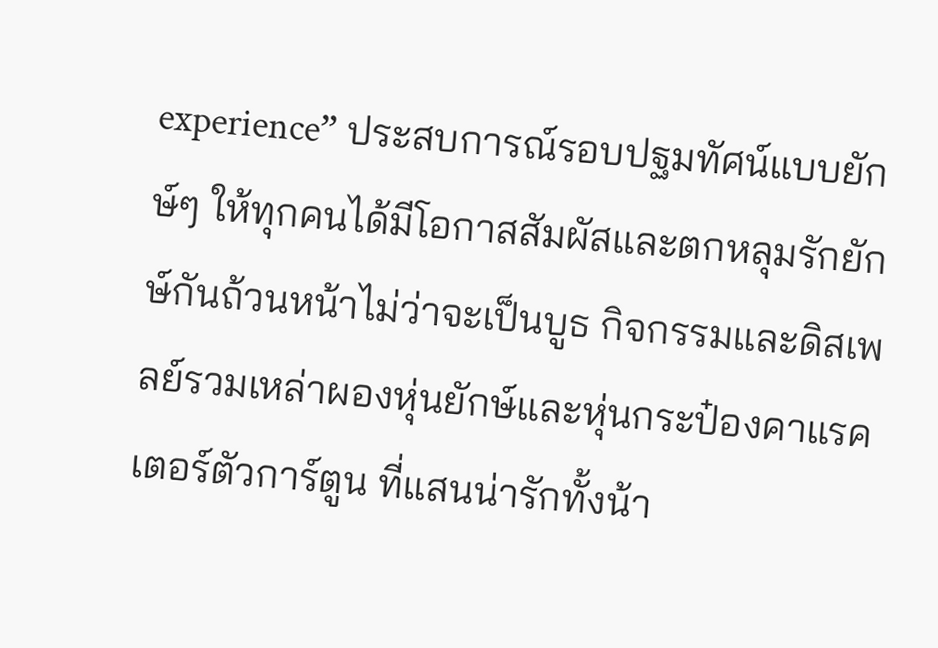experience” ประสบการณ์รอบปฐมทัศน์แบบยักษ์ๆ ให้ทุกคนได้มีโอกาสสัมผัสและตกหลุมรักยักษ์กันถ้วนหน้าไม่ว่าจะเป็นบูธ กิจกรรมและดิสเพลย์รวมเหล่าผองหุ่นยักษ์และหุ่นกระป๋องคาแรคเตอร์ตัวการ์ตูน ที่แสนน่ารักทั้งน้า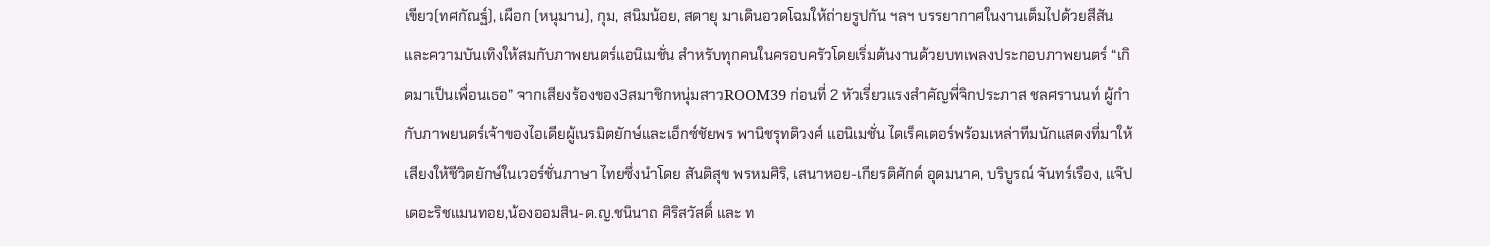เขียว(ทศกัณฐ์), เผือก (หนุมาน), กุม, สนิมน้อย, สดายุ มาเดินอวดโฉมให้ถ่ายรูปกัน ฯลฯ บรรยากาศในงานเต็มไปด้วยสีสันและความบันเทิงให้สมกับภาพยนตร์แอนิเมชั่น สำหรับทุกคนในครอบครัวโดยเริ่มต้นงานด้วยบทเพลงประกอบภาพยนตร์ “เกิดมาเป็นเพื่อนเธอ” จากเสียงร้องของ3สมาชิกหนุ่มสาวROOM39 ก่อนที่ 2 หัวเรี่ยวแรงสำคัญพี่จิกประภาส ชลศรานนท์ ผู้กำกับภาพยนตร์เจ้าของไอเดียผู้เนรมิตยักษ์และเอ็กซ์ชัยพร พานิชรุทติวงศ์ แอนิเมชั่น ไดเร็คเตอร์พร้อมเหล่าทีมนักแสดงที่มาให้เสียงให้ชีวิตยักษ์ในเวอร์ชั่นภาษา ไทยซึ่งนำโดย สันติสุข พรหมศิริ, เสนาหอย-เกียรติศักด์ อุดมนาค, บริบูรณ์ จันทร์เรือง, แจ๊ปเดอะริชแมนทอย,น้องออมสิน-ด.ญ.ชนินาถ ศิริสวัสดิ์ และ ท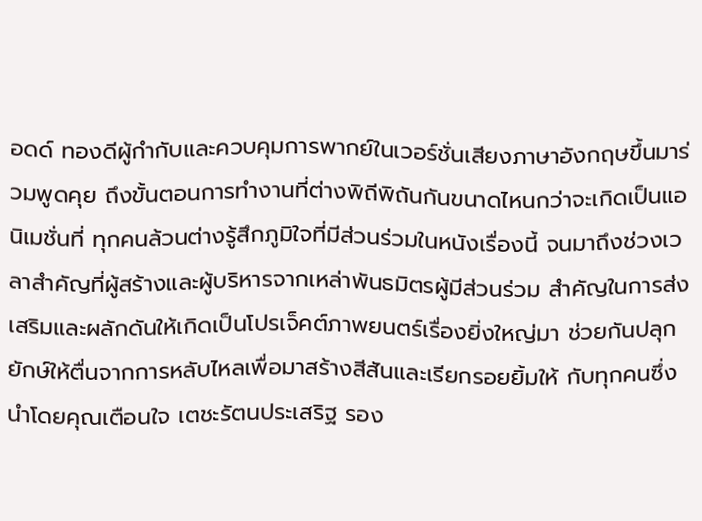อดด์ ทองดีผู้กำกับและควบคุมการพากย์ในเวอร์ชั่นเสียงภาษาอังกฤษขึ้นมาร่วมพูดคุย ถึงขั้นตอนการทำงานที่ต่างพิถีพิถันกันขนาดไหนกว่าจะเกิดเป็นแอนิเมชั่นที่ ทุกคนล้วนต่างรู้สึกภูมิใจที่มีส่วนร่วมในหนังเรื่องนี้ จนมาถึงช่วงเวลาสำคัญที่ผู้สร้างและผู้บริหารจากเหล่าพันธมิตรผู้มีส่วนร่วม สำคัญในการส่งเสริมและผลักดันให้เกิดเป็นโปรเจ็คต์ภาพยนตร์เรื่องยิ่งใหญ่มา ช่วยกันปลุกยักษ์ให้ตื่นจากการหลับไหลเพื่อมาสร้างสีสันและเรียกรอยยิ้มให้ กับทุกคนซึ่งนำโดยคุณเตือนใจ เตชะรัตนประเสริฐ รอง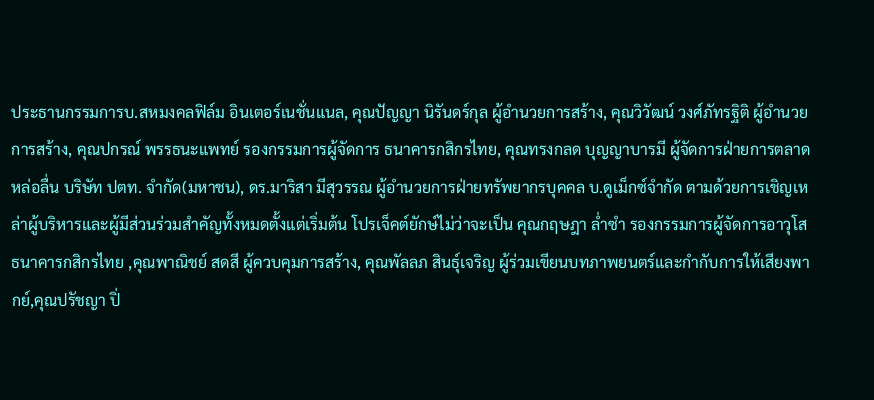ประธานกรรมการบ.สหมงคลฟิล์ม อินเตอร์เนชั่นแนล, คุณปัญญา นิรันดร์กุล ผู้อำนวยการสร้าง, คุณวิวัฒน์ วงศ์ภัทรฐิติ ผู้อำนวยการสร้าง, คุณปกรณ์ พรรธนะแพทย์ รองกรรมการผู้จัดการ ธนาคารกสิกรไทย, คุณทรงกลด บุญญาบารมี ผู้จัดการฝ่ายการตลาดหล่อลื่น บริษัท ปตท. จำกัด(มหาชน), ดร.มาริสา มีสุวรรณ ผู้อำนวยการฝ่ายทรัพยากรบุคคล บ.ดูเม็กซ์จำกัด ตามด้วยการเชิญเหล่าผู้บริหารและผู้มีส่วนร่วมสำคัญทั้งหมดตั้งแต่เริ่มต้น โปรเจ็คต์ยักษ์ไม่ว่าจะเป็น คุณกฤษฎา ล่ำซำ รองกรรมการผู้จัดการอาวุโส ธนาคารกสิกรไทย ,คุณพาณิชย์ สดสี ผู้ควบคุมการสร้าง, คุณพัลลภ สินธุ์เจริญ ผู้ร่วมเขียนบทภาพยนตร์และกำกับการให้เสียงพากย์,คุณปรัชญา ปิ่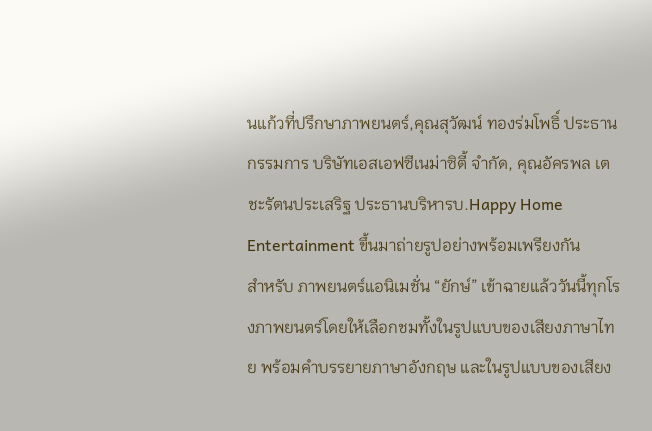นแก้วที่ปรึกษาภาพยนตร์,คุณสุวัฒน์ ทองร่มโพธิ์ ประธานกรรมการ บริษัทเอสเอฟซีเนม่าซิตี้ จำกัด, คุณอัครพล เตชะรัตนประเสริฐ ประธานบริหารบ.Happy Home Entertainment ขึ้นมาถ่ายรูปอย่างพร้อมเพรียงกัน
สำหรับ ภาพยนตร์แอนิเมชั่น “ยักษ์” เข้าฉายแล้ววันนี้ทุกโรงภาพยนตร์โดยให้เลือกชมทั้งในรูปแบบของเสียงภาษาไทย พร้อมคำบรรยายภาษาอังกฤษ และในรูปแบบของเสียง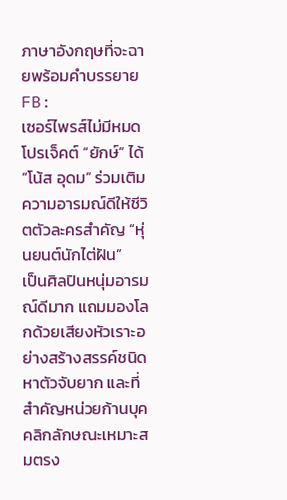ภาษาอังกฤษที่จะฉายพร้อมคำบรรยาย
FB:
เซอร์ไพรส์ไม่มีหมดโปรเจ็คต์ “ยักษ์” ได้ “โน้ส อุดม” ร่วมเติมความอารมณ์ดีให้ชีวิตตัวละครสำคัญ “หุ่นยนต์นักไต่ฝัน”
เป็นศิลปินหนุ่มอารมณ์ดีมาก แถมมองโลกด้วยเสียงหัวเราะอย่างสร้างสรรค์ชนิดหาตัวจับยาก และที่สำคัญหน่วยก้านบุคคลิกลักษณะเหมาะสมตรง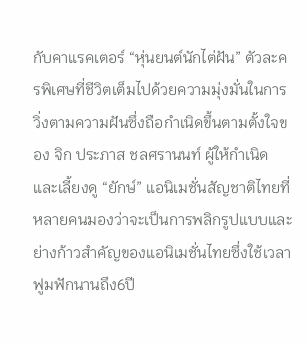กับคาแรคเตอร์ “หุ่นยนต์นักไต่ฝัน” ตัวละครพิเศษที่ชีวิตเต็มไปด้วยความมุ่งมั่นในการวิ่งตามความฝันซึ่งถือกำเนิดขึ้นตามตั้งใจของ จิก ประภาส ชลศรานนท์ ผู้ให้กำเนิดและเลี้ยงดู “ยักษ์” แอนิเมชั่นสัญชาติไทยที่หลายคนมองว่าจะเป็นการพลิกรูปแบบและย่างก้าวสำคัญของแอนิเมชั่นไทยซึ่งใช้เวลาฟูมฟักนานถึง6ปี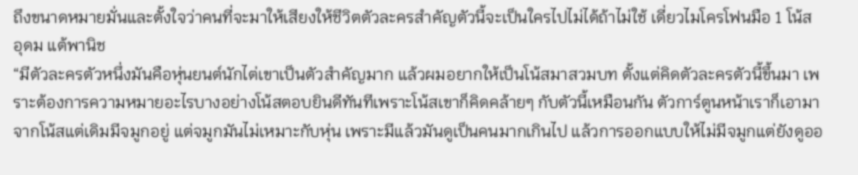ถึงขนาดหมายมั่นและตั้งใจว่าคนที่จะมาให้เสียงให้ชีวิตตัวละครสำคัญตัวนี้จะเป็นใครไปไม่ได้ถ้าไม่ใช้ เดี่ยวไมโครโฟนมือ 1 โน้ส อุดม แต้พานิช
“มีตัวละครตัวหนึ่งมันคือหุ่นยนต์นักไต่เขาเป็นตัวสำคัญมาก แล้วผมอยากให้เป็นโน้สมาสวมบท ตั้งแต่คิดตัวละครตัวนี้ขึ้นมา เพราะต้องการความหมายอะไรบางอย่างโน้สตอบยินดีทันทีเพราะโน้สเขาก็คิดคล้ายๆ กับตัวนี้เหมือนกัน ตัวการ์ตูนหน้าเราก็เอามาจากโน้สแต่เดิมมีจมูกอยู่ แต่จมูกมันไม่เหมาะกับหุ่น เพราะมีแล้วมันดูเป็นคนมากเกินไป แล้วการออกแบบให้ไม่มีจมูกแต่ยังดูออ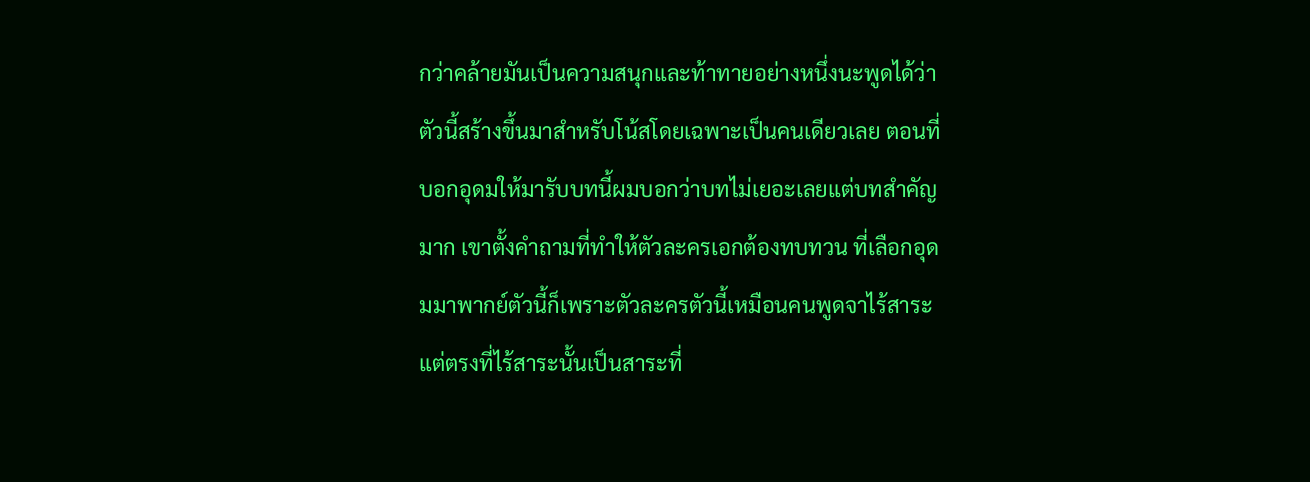กว่าคล้ายมันเป็นความสนุกและท้าทายอย่างหนึ่งนะพูดได้ว่าตัวนี้สร้างขึ้นมาสำหรับโน้สโดยเฉพาะเป็นคนเดียวเลย ตอนที่บอกอุดมให้มารับบทนี้ผมบอกว่าบทไม่เยอะเลยแต่บทสำคัญมาก เขาตั้งคำถามที่ทำให้ตัวละครเอกต้องทบทวน ที่เลือกอุดมมาพากย์ตัวนี้ก็เพราะตัวละครตัวนี้เหมือนคนพูดจาไร้สาระ แต่ตรงที่ไร้สาระนั้นเป็นสาระที่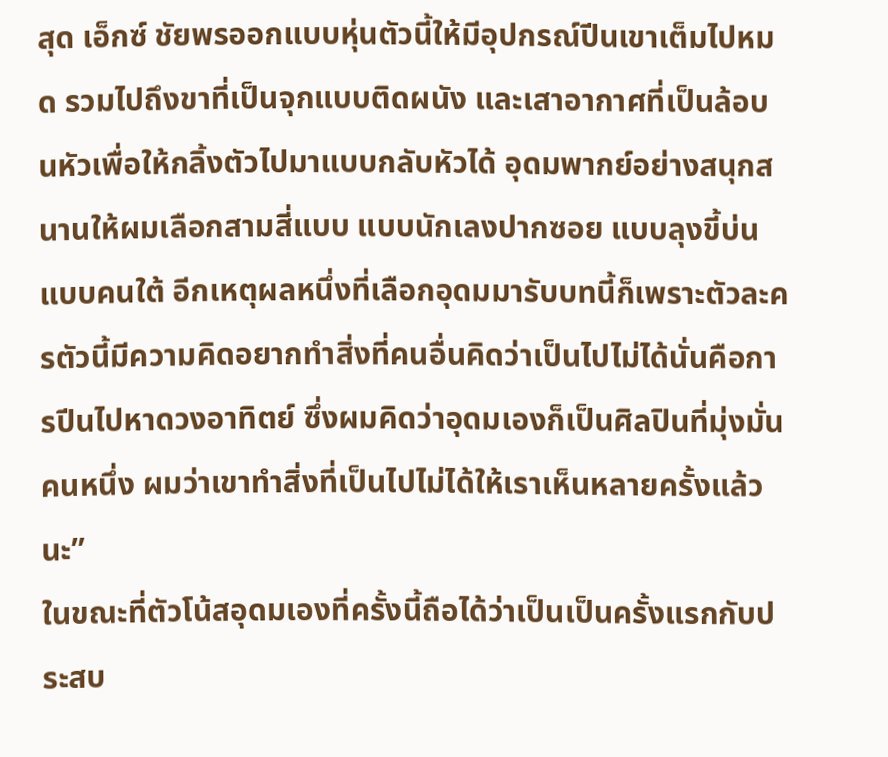สุด เอ็กซ์ ชัยพรออกแบบหุ่นตัวนี้ให้มีอุปกรณ์ปีนเขาเต็มไปหมด รวมไปถึงขาที่เป็นจุกแบบติดผนัง และเสาอากาศที่เป็นล้อบนหัวเพื่อให้กลิ้งตัวไปมาแบบกลับหัวได้ อุดมพากย์อย่างสนุกสนานให้ผมเลือกสามสี่แบบ แบบนักเลงปากซอย แบบลุงขี้บ่น แบบคนใต้ อีกเหตุผลหนึ่งที่เลือกอุดมมารับบทนี้ก็เพราะตัวละครตัวนี้มีความคิดอยากทำสิ่งที่คนอื่นคิดว่าเป็นไปไม่ได้นั่นคือการปีนไปหาดวงอาทิตย์ ซึ่งผมคิดว่าอุดมเองก็เป็นศิลปินที่มุ่งมั่นคนหนึ่ง ผมว่าเขาทำสิ่งที่เป็นไปไม่ได้ให้เราเห็นหลายครั้งแล้วนะ”
ในขณะที่ตัวโน้สอุดมเองที่ครั้งนี้ถือได้ว่าเป็นเป็นครั้งแรกกับประสบ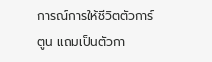การณ์การให้ชีวิตตัวการ์ตูน แถมเป็นตัวกา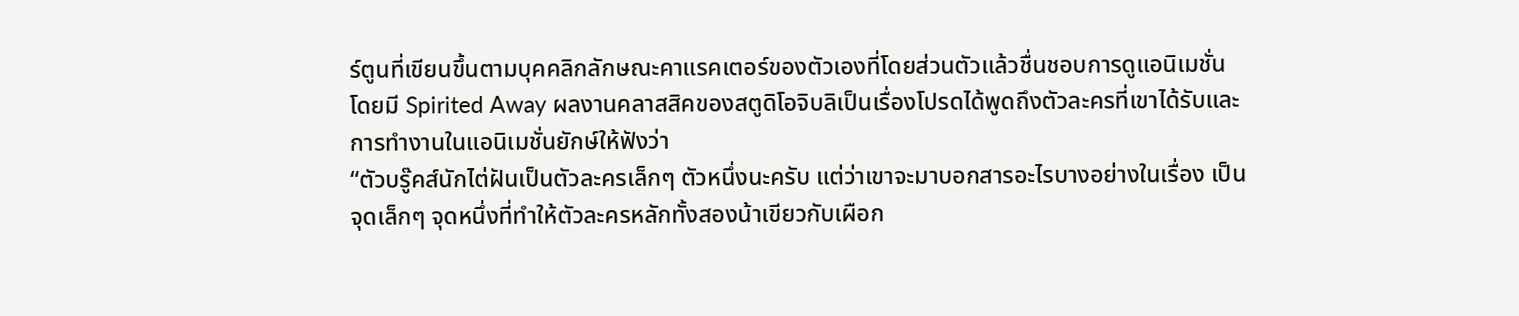ร์ตูนที่เขียนขึ้นตามบุคคลิกลักษณะคาแรคเตอร์ของตัวเองที่โดยส่วนตัวแล้วชื่นชอบการดูแอนิเมชั่นโดยมี Spirited Away ผลงานคลาสสิคของสตูดิโอจิบลิเป็นเรื่องโปรดได้พูดถึงตัวละครที่เขาได้รับและการทำงานในแอนิเมชั่นยักษ์ให้ฟังว่า
“ตัวบรู๊คส์นักไต่ฝันเป็นตัวละครเล็กๆ ตัวหนึ่งนะครับ แต่ว่าเขาจะมาบอกสารอะไรบางอย่างในเรื่อง เป็นจุดเล็กๆ จุดหนึ่งที่ทำให้ตัวละครหลักทั้งสองน้าเขียวกับเผือก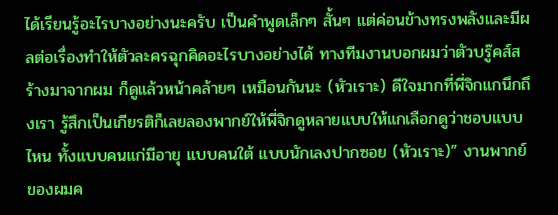ได้เรียนรู้อะไรบางอย่างนะครับ เป็นคำพูดเล็กๆ สั้นๆ แต่ค่อนข้างทรงพลังและมีผลต่อเรื่องทำให้ตัวละครฉุกคิดอะไรบางอย่างได้ ทางทีมงานบอกผมว่าตัวบรู๊คส์สร้างมาจากผม ก็ดูแล้วหน้าคล้ายๆ เหมือนกันนะ (หัวเราะ) ดีใจมากที่พี่จิกแกนึกถึงเรา รู้สึกเป็นเกียรติก็เลยลองพากย์ให้พี่จิกดูหลายแบบให้แกเลือกดูว่าชอบแบบไหน ทั้งแบบคนแก่มีอายุ แบบคนใต้ แบบนักเลงปากซอย (หัวเราะ)” งานพากย์ของผมค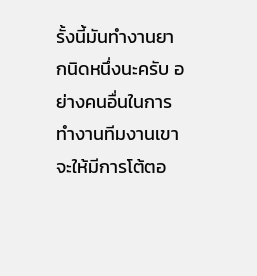รั้งนี้มันทำงานยากนิดหนึ่งนะครับ อย่างคนอื่นในการทำงานทีมงานเขาจะให้มีการโต้ตอ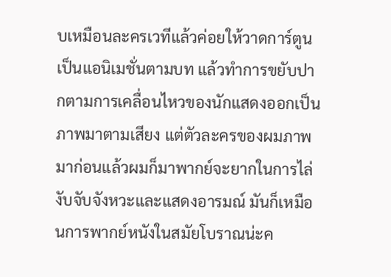บเหมือนละครเวทีแล้วค่อยให้วาดการ์ตูนเป็นแอนิเมชั่นตามบท แล้วทำการขยับปากตามการเคลื่อนไหวของนักแสดงออกเป็นภาพมาตามเสียง แต่ตัวละครของผมภาพมาก่อนแล้วผมก็มาพากย์จะยากในการไล่งับจับจังหวะและแสดงอารมณ์ มันก็เหมือนการพากย์หนังในสมัยโบราณน่ะค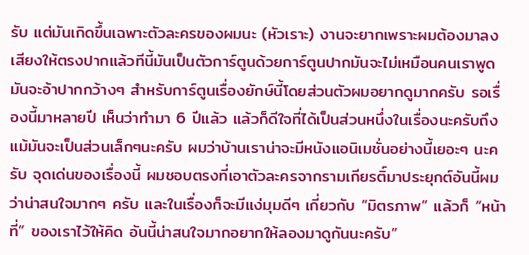รับ แต่มันเกิดขึ้นเฉพาะตัวละครของผมนะ (หัวเราะ) งานจะยากเพราะผมต้องมาลงเสียงให้ตรงปากแล้วทีนี้มันเป็นตัวการ์ตูนด้วยการ์ตูนปากมันจะไม่เหมือนคนเราพูดมันจะอ้าปากกว้างๆ สำหรับการ์ตูนเรื่องยักษ์นี้โดยส่วนตัวผมอยากดูมากครับ รอเรื่องนี้มาหลายปี เห็นว่าทำมา 6 ปีแล้ว แล้วก็ดีใจที่ได้เป็นส่วนหนึ่งในเรื่องนะครับถึงแม้มันจะเป็นส่วนเล็กๆนะครับ ผมว่าบ้านเราน่าจะมีหนังแอนิเมชั่นอย่างนี้เยอะๆ นะครับ จุดเด่นของเรื่องนี้ ผมชอบตรงที่เอาตัวละครจากรามเกียรติ์มาประยุกต์อันนี้ผมว่าน่าสนใจมากๆ ครับ และในเรื่องก็จะมีแง่มุมดีๆ เกี่ยวกับ “มิตรภาพ” แล้วก็ “หน้าที่” ของเราไว้ให้คิด อันนี้น่าสนใจมากอยากให้ลองมาดูกันนะครับ”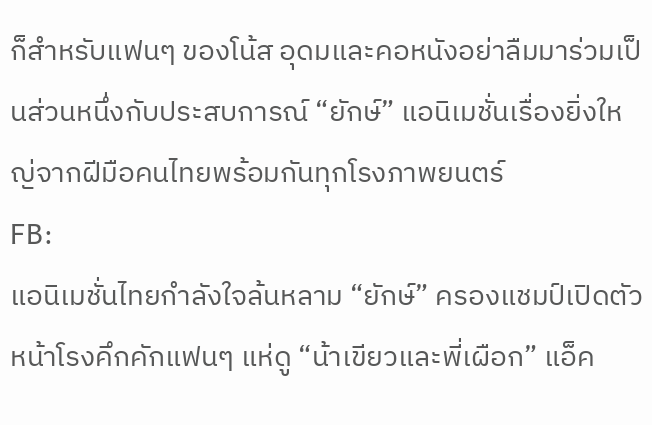ก็สำหรับแฟนๆ ของโน้ส อุดมและคอหนังอย่าลืมมาร่วมเป็นส่วนหนึ่งกับประสบการณ์ “ยักษ์” แอนิเมชั่นเรื่องยิ่งใหญ่จากฝีมือคนไทยพร้อมกันทุกโรงภาพยนตร์
FB:
แอนิเมชั่นไทยกำลังใจล้นหลาม “ยักษ์” ครองแชมป์เปิดตัว หน้าโรงคึกคักแฟนๆ แห่ดู “น้าเขียวและพี่เผือก” แอ็ค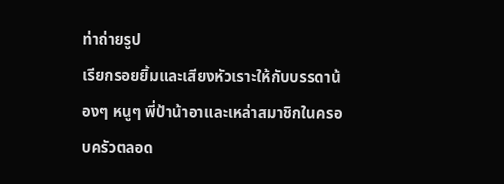ท่าถ่ายรูป
เรียกรอยยิ้มและเสียงหัวเราะให้กับบรรดาน้องๆ หนูๆ พี่ป้าน้าอาและเหล่าสมาชิกในครอบครัวตลอด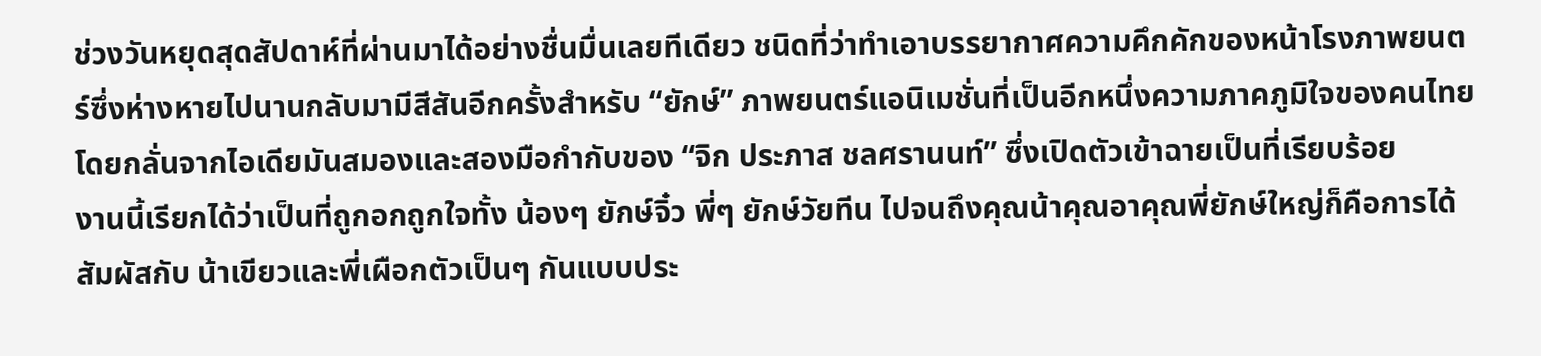ช่วงวันหยุดสุดสัปดาห์ที่ผ่านมาได้อย่างชื่นมื่นเลยทีเดียว ชนิดที่ว่าทำเอาบรรยากาศความคึกคักของหน้าโรงภาพยนตร์ซึ่งห่างหายไปนานกลับมามีสีสันอีกครั้งสำหรับ “ยักษ์” ภาพยนตร์แอนิเมชั่นที่เป็นอีกหนึ่งความภาคภูมิใจของคนไทยโดยกลั่นจากไอเดียมันสมองและสองมือกำกับของ “จิก ประภาส ชลศรานนท์” ซึ่งเปิดตัวเข้าฉายเป็นที่เรียบร้อย
งานนี้เรียกได้ว่าเป็นที่ถูกอกถูกใจทั้ง น้องๆ ยักษ์จิ๋ว พี่ๆ ยักษ์วัยทีน ไปจนถึงคุณน้าคุณอาคุณพี่ยักษ์ใหญ่ก็คือการได้สัมผัสกับ น้าเขียวและพี่เผือกตัวเป็นๆ กันแบบประ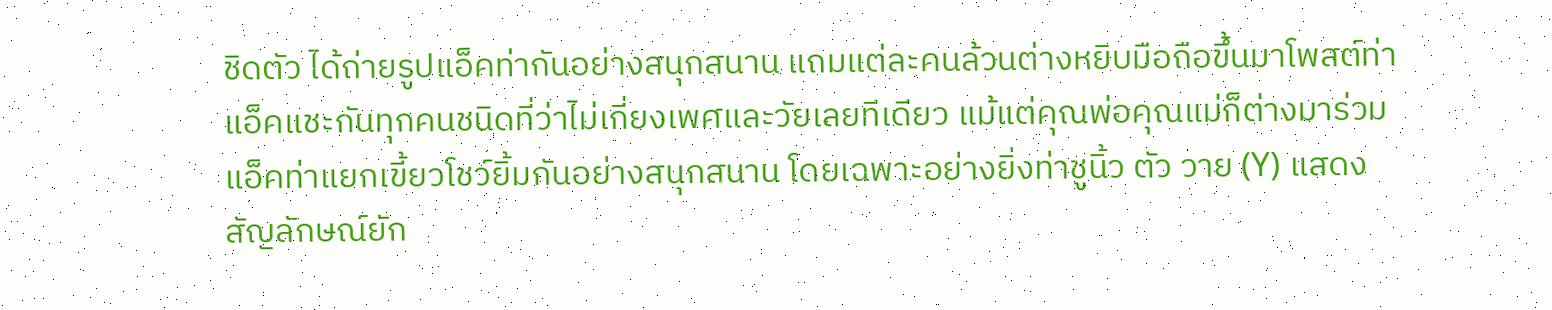ชิดตัว ได้ถ่ายรูปแอ็คท่ากันอย่างสนุกสนาน แถมแต่ละคนล้วนต่างหยิบมือถือขึ้นมาโพสต์ท่าแอ็คแชะกันทุกคนชนิดที่ว่าไม่เกี่ยงเพศและวัยเลยทีเดียว แม้แต่คุณพ่อคุณแม่ก็ต่างมาร่วมแอ็คท่าแยกเขี้ยวโชว์ยิ้มกันอย่างสนุกสนาน โดยเฉพาะอย่างยิ่งท่าชูนิ้ว ตัว วาย (Y) แสดงสัญลักษณ์ยัก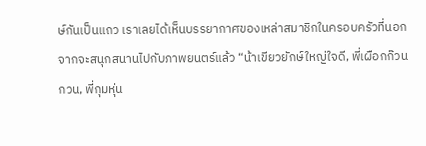ษ์กันเป็นแถว เราเลยได้เห็นบรรยากาศของเหล่าสมาชิกในครอบครัวที่นอกจากจะสนุกสนานไปกับภาพยนตร์แล้ว “น้าเขียวยักษ์ใหญ่ใจดี, พี่เผือกก๊วนกวน, พี่กุมหุ่น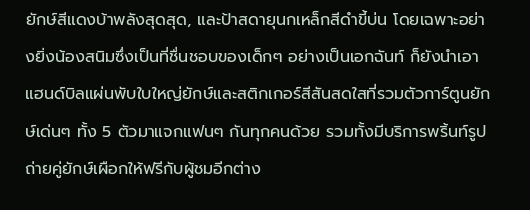ยักษ์สีแดงบ้าพลังสุดสุด, และป้าสดายุนกเหล็กสีดำขี้บ่น โดยเฉพาะอย่างยิ่งน้องสนิมซึ่งเป็นที่ชื่นชอบของเด็กๆ อย่างเป็นเอกฉันท์ ก็ยังนำเอาแฮนด์บิลแผ่นพับใบใหญ่ยักษ์และสติกเกอร์สีสันสดใสที่รวมตัวการ์ตูนยักษ์เด่นๆ ทั้ง 5 ตัวมาแจกแฟนๆ กันทุกคนด้วย รวมทั้งมีบริการพริ้นท์รูปถ่ายคู่ยักษ์เผือกให้ฟรีกับผู้ชมอีกต่าง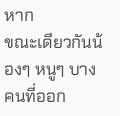หาก
ขณะเดียวกันน้องๆ หนูๆ บางคนที่ออก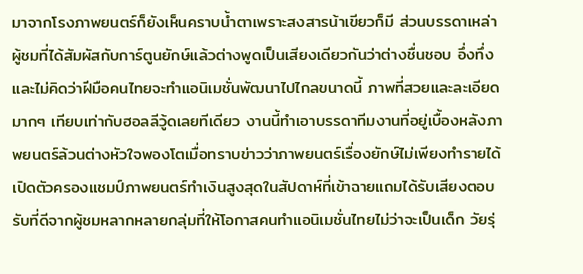มาจากโรงภาพยนตร์ก็ยังเห็นคราบน้ำตาเพราะสงสารน้าเขียวก็มี ส่วนบรรดาเหล่าผู้ชมที่ได้สัมผัสกับการ์ตูนยักษ์แล้วต่างพูดเป็นเสียงเดียวกันว่าต่างชื่นชอบ อึ่งทึ่งและไม่คิดว่าฝีมือคนไทยจะทำแอนิเมชั่นพัฒนาไปไกลขนาดนี้ ภาพที่สวยและละเอียดมากๆ เทียบเท่ากับฮอลลีวู้ดเลยทีเดียว งานนี้ทำเอาบรรดาทีมงานที่อยู่เบื้องหลังภาพยนตร์ล้วนต่างหัวใจพองโตเมื่อทราบข่าวว่าภาพยนตร์เรื่องยักษ์ไม่เพียงทำรายได้เปิดตัวครองแชมป์ภาพยนตร์ทำเงินสูงสุดในสัปดาห์ที่เข้าฉายแถมได้รับเสียงตอบรับที่ดีจากผู้ชมหลากหลายกลุ่มที่ให้โอกาสคนทำแอนิเมชั่นไทยไม่ว่าจะเป็นเด็ก วัยรุ่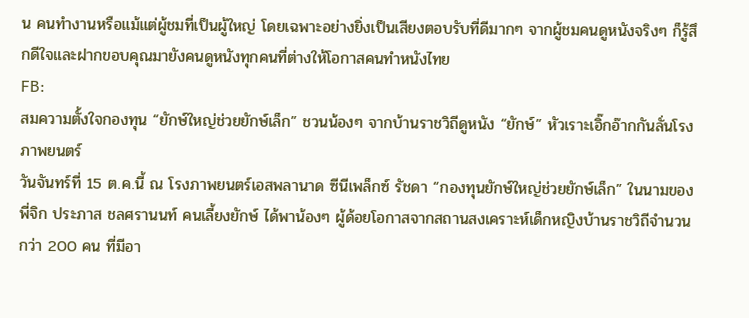น คนทำงานหรือแม้แต่ผู้ชมที่เป็นผู้ใหญ่ โดยเฉพาะอย่างยิ่งเป็นเสียงตอบรับที่ดีมากๆ จากผู้ชมคนดูหนังจริงๆ ก็รู้สึกดีใจและฝากขอบคุณมายังคนดูหนังทุกคนที่ต่างให้โอกาสคนทำหนังไทย
FB:
สมความตั้งใจกองทุน “ยักษ์ใหญ่ช่วยยักษ์เล็ก” ชวนน้องๆ จากบ้านราชวิถีดูหนัง “ยักษ์” หัวเราะเอิ๊กอ๊ากกันลั่นโรงภาพยนตร์
วันจันทร์ที่ 15 ต.ค.นี้ ณ โรงภาพยนตร์เอสพลานาด ซีนีเพล็กซ์ รัชดา “กองทุนยักษ์ใหญ่ช่วยยักษ์เล็ก” ในนามของ พี่จิก ประภาส ชลศรานนท์ คนเลี้ยงยักษ์ ได้พาน้องๆ ผู้ด้อยโอกาสจากสถานสงเคราะห์เด็กหญิงบ้านราชวิถีจำนวนกว่า 200 คน ที่มีอา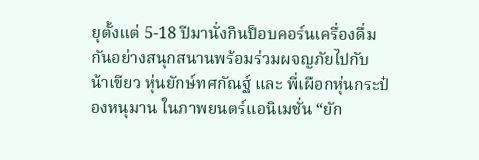ยุตั้งแต่ 5-18 ปีมานั่งกินป็อบคอร์นเครื่องดื่มกันอย่างสนุกสนานพร้อมร่วมผจญภัยไปกับ น้าเขียว หุ่นยักษ์ทศกัณฐ์ และ พี่เผือกหุ่นกระป๋องหนุมาน ในภาพยนตร์แอนิเมชั่น “ยัก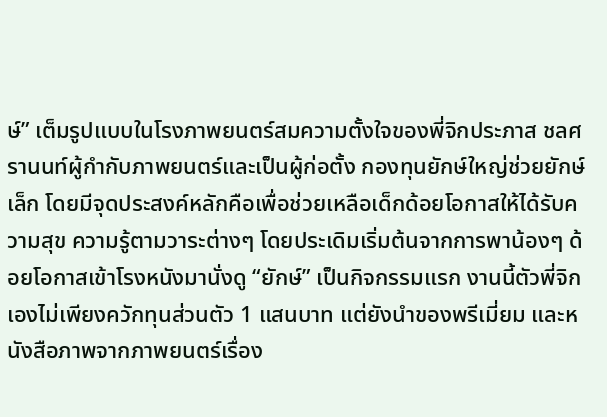ษ์” เต็มรูปแบบในโรงภาพยนตร์สมความตั้งใจของพี่จิกประภาส ชลศรานนท์ผู้กำกับภาพยนตร์และเป็นผู้ก่อตั้ง กองทุนยักษ์ใหญ่ช่วยยักษ์เล็ก โดยมีจุดประสงค์หลักคือเพื่อช่วยเหลือเด็กด้อยโอกาสให้ได้รับความสุข ความรู้ตามวาระต่างๆ โดยประเดิมเริ่มต้นจากการพาน้องๆ ด้อยโอกาสเข้าโรงหนังมานั่งดู “ยักษ์” เป็นกิจกรรมแรก งานนี้ตัวพี่จิกเองไม่เพียงควักทุนส่วนตัว 1 แสนบาท แต่ยังนำของพรีเมี่ยม และหนังสือภาพจากภาพยนตร์เรื่อง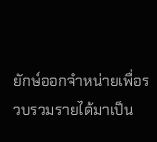ยักษ์ออกจำหน่ายเพื่อรวบรวมรายได้มาเป็น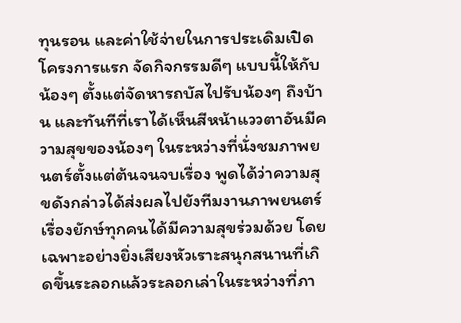ทุนรอน และค่าใช้จ่ายในการประเดิมเปิดโครงการแรก จัดกิจกรรมดีๆ แบบนี้ให้กับน้องๆ ตั้งแต่จัดหารถบัสไปรับน้องๆ ถึงบ้าน และทันทีที่เราได้เห็นสีหน้าแววตาอันมีความสุขของน้องๆ ในระหว่างที่นั่งชมภาพยนตร์ตั้งแต่ต้นจนจบเรื่อง พูดได้ว่าความสุขดังกล่าวได้ส่งผลไปยังทีมงานภาพยนตร์เรื่องยักษ์ทุกคนได้มีความสุขร่วมด้วย โดยเฉพาะอย่างยิ่งเสียงหัวเราะสนุกสนานที่เกิดขึ้นระลอกแล้วระลอกเล่าในระหว่างที่ภา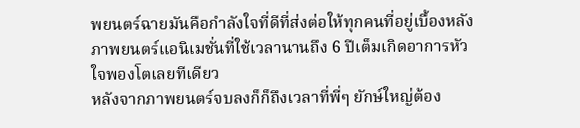พยนตร์ฉายมันคือกำลังใจที่ดีที่ส่งต่อให้ทุกคนที่อยู่เบื้องหลังภาพยนตร์แอนิเมชั่นที่ใช้เวลานานถึง 6 ปีเต็มเกิดอาการหัวใจพองโตเลยทีเดียว
หลังจากภาพยนตร์จบลงก็ก็ถึงเวลาที่พี่ๆ ยักษ์ใหญ่ต้อง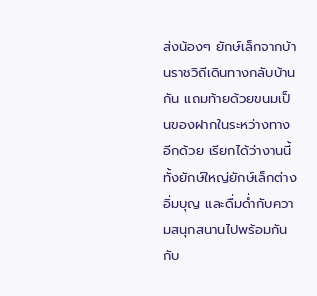ส่งน้องๆ ยักษ์เล็กจากบ้านราชวิถีเดินทางกลับบ้านกัน แถมท้ายด้วยขนมเป็นของฝากในระหว่างทางอีกด้วย เรียกได้ว่างานนี้ทั้งยักษ์ใหญ่ยักษ์เล็กต่างอิ่มบุญ และดื่มด่ำกับความสนุกสนานไปพร้อมกันกับ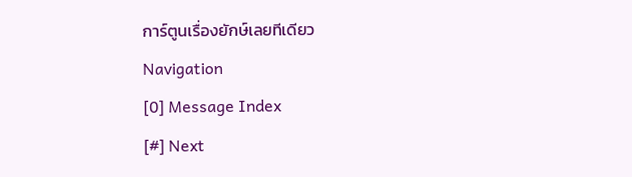การ์ตูนเรื่องยักษ์เลยทีเดียว
Navigation
[0] Message Index
[#] Next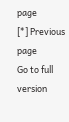page
[*] Previous page
Go to full version